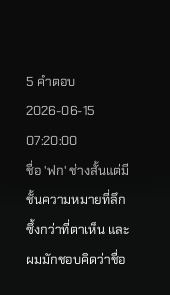5 คำตอบ2026-06-15 07:20:00
ชื่อ 'ฟก' ช่างสั้นแต่มีชั้นความหมายที่ลึกซึ้งกว่าที่ตาเห็น และผมมักชอบคิดว่าชื่อ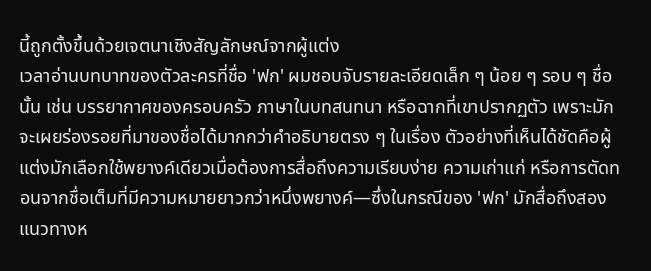นี้ถูกตั้งขึ้นด้วยเจตนาเชิงสัญลักษณ์จากผู้แต่ง
เวลาอ่านบทบาทของตัวละครที่ชื่อ 'ฟก' ผมชอบจับรายละเอียดเล็ก ๆ น้อย ๆ รอบ ๆ ชื่อนั้น เช่น บรรยากาศของครอบครัว ภาษาในบทสนทนา หรือฉากที่เขาปรากฏตัว เพราะมักจะเผยร่องรอยที่มาของชื่อได้มากกว่าคำอธิบายตรง ๆ ในเรื่อง ตัวอย่างที่เห็นได้ชัดคือผู้แต่งมักเลือกใช้พยางค์เดียวเมื่อต้องการสื่อถึงความเรียบง่าย ความเก่าแก่ หรือการตัดทอนจากชื่อเต็มที่มีความหมายยาวกว่าหนึ่งพยางค์—ซึ่งในกรณีของ 'ฟก' มักสื่อถึงสองแนวทางห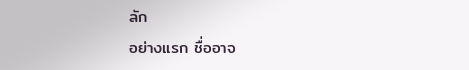ลัก
อย่างแรก ชื่ออาจ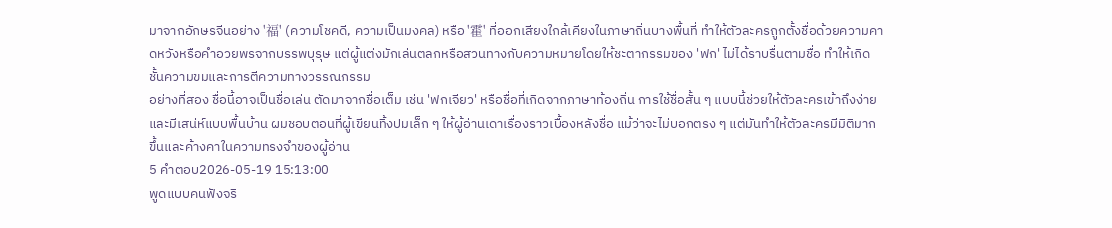มาจากอักษรจีนอย่าง '福' (ความโชคดี, ความเป็นมงคล) หรือ '霍' ที่ออกเสียงใกล้เคียงในภาษาถิ่นบางพื้นที่ ทำให้ตัวละครถูกตั้งชื่อด้วยความคาดหวังหรือคำอวยพรจากบรรพบุรุษ แต่ผู้แต่งมักเล่นตลกหรือสวนทางกับความหมายโดยให้ชะตากรรมของ 'ฟก' ไม่ได้ราบรื่นตามชื่อ ทำให้เกิดชั้นความขมและการตีความทางวรรณกรรม
อย่างที่สอง ชื่อนี้อาจเป็นชื่อเล่น ตัดมาจากชื่อเต็ม เช่น 'ฟกเจียว' หรือชื่อที่เกิดจากภาษาท้องถิ่น การใช้ชื่อสั้น ๆ แบบนี้ช่วยให้ตัวละครเข้าถึงง่ายและมีเสน่ห์แบบพื้นบ้าน ผมชอบตอนที่ผู้เขียนทิ้งปมเล็ก ๆ ให้ผู้อ่านเดาเรื่องราวเบื้องหลังชื่อ แม้ว่าจะไม่บอกตรง ๆ แต่มันทำให้ตัวละครมีมิติมากขึ้นและค้างคาในความทรงจำของผู้อ่าน
5 คำตอบ2026-05-19 15:13:00
พูดแบบคนฟังจริ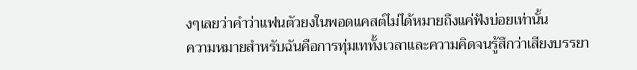งๆเลยว่าคำว่าแฟนตัวยงในพอดแคสต์ไม่ได้หมายถึงแค่ฟังบ่อยเท่านั้น
ความหมายสำหรับฉันคือการทุ่มเททั้งเวลาและความคิดจนรู้สึกว่าเสียงบรรยา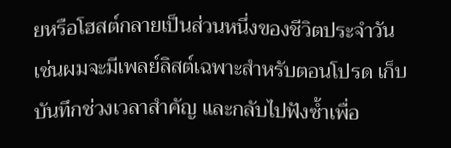ยหรือโฮสต์กลายเป็นส่วนหนึ่งของชีวิตประจำวัน เช่นผมจะมีเพลย์ลิสต์เฉพาะสำหรับตอนโปรด เก็บบันทึกช่วงเวลาสำคัญ และกลับไปฟังซ้ำเพื่อ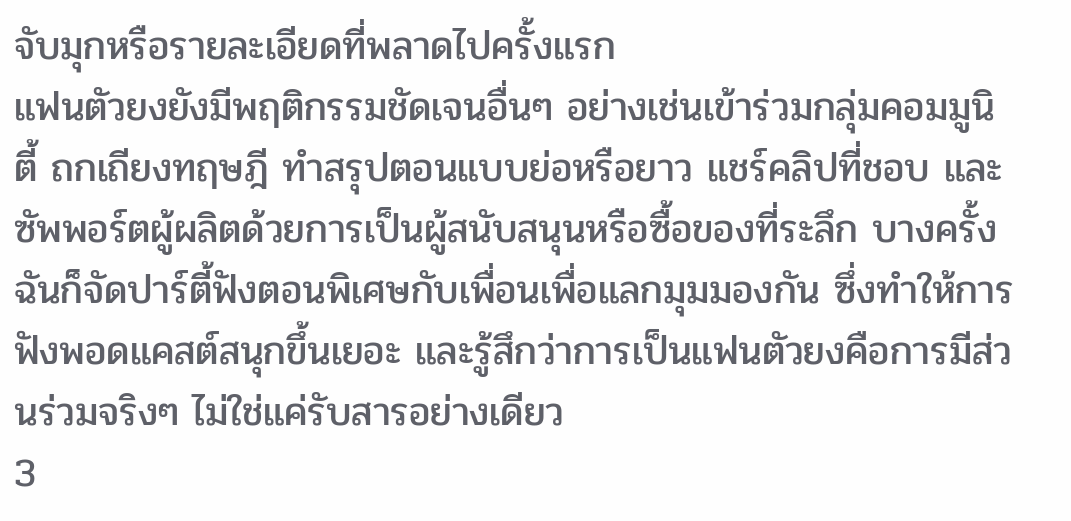จับมุกหรือรายละเอียดที่พลาดไปครั้งแรก
แฟนตัวยงยังมีพฤติกรรมชัดเจนอื่นๆ อย่างเช่นเข้าร่วมกลุ่มคอมมูนิตี้ ถกเถียงทฤษฎี ทำสรุปตอนแบบย่อหรือยาว แชร์คลิปที่ชอบ และซัพพอร์ตผู้ผลิตด้วยการเป็นผู้สนับสนุนหรือซื้อของที่ระลึก บางครั้งฉันก็จัดปาร์ตี้ฟังตอนพิเศษกับเพื่อนเพื่อแลกมุมมองกัน ซึ่งทำให้การฟังพอดแคสต์สนุกขึ้นเยอะ และรู้สึกว่าการเป็นแฟนตัวยงคือการมีส่วนร่วมจริงๆ ไม่ใช่แค่รับสารอย่างเดียว
3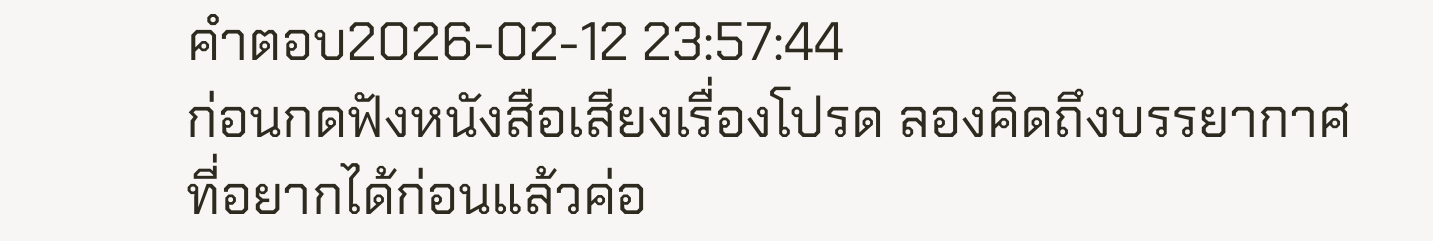คำตอบ2026-02-12 23:57:44
ก่อนกดฟังหนังสือเสียงเรื่องโปรด ลองคิดถึงบรรยากาศที่อยากได้ก่อนแล้วค่อ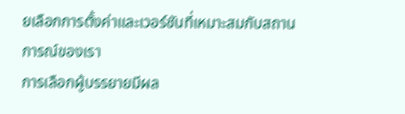ยเลือกการตั้งค่าและเวอร์ชันที่เหมาะสมกับสถานการณ์ของเรา
การเลือกผู้บรรยายมีผล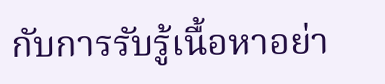กับการรับรู้เนื้อหาอย่า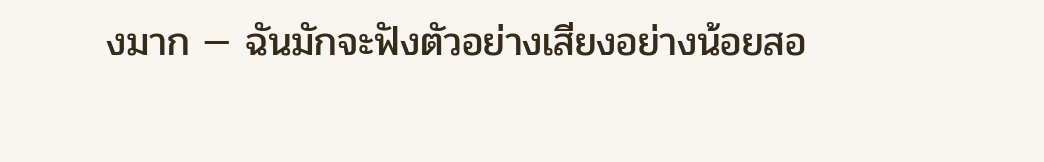งมาก — ฉันมักจะฟังตัวอย่างเสียงอย่างน้อยสอ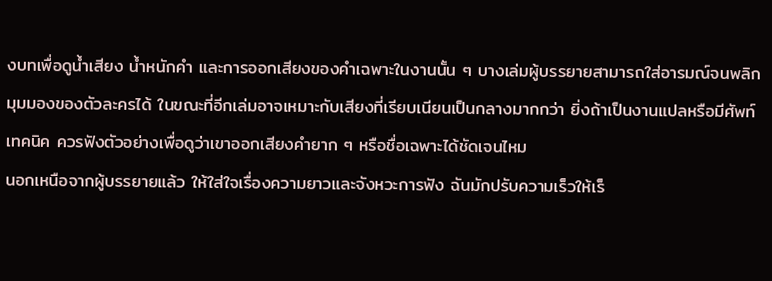งบทเพื่อดูน้ำเสียง น้ำหนักคำ และการออกเสียงของคำเฉพาะในงานนั้น ๆ บางเล่มผู้บรรยายสามารถใส่อารมณ์จนพลิกมุมมองของตัวละครได้ ในขณะที่อีกเล่มอาจเหมาะกับเสียงที่เรียบเนียนเป็นกลางมากกว่า ยิ่งถ้าเป็นงานแปลหรือมีศัพท์เทคนิค ควรฟังตัวอย่างเพื่อดูว่าเขาออกเสียงคำยาก ๆ หรือชื่อเฉพาะได้ชัดเจนไหม
นอกเหนือจากผู้บรรยายแล้ว ให้ใส่ใจเรื่องความยาวและจังหวะการฟัง ฉันมักปรับความเร็วให้เร็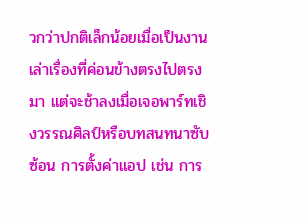วกว่าปกติเล็กน้อยเมื่อเป็นงานเล่าเรื่องที่ค่อนข้างตรงไปตรงมา แต่จะช้าลงเมื่อเจอพาร์ทเชิงวรรณศิลป์หรือบทสนทนาซับซ้อน การตั้งค่าแอป เช่น การ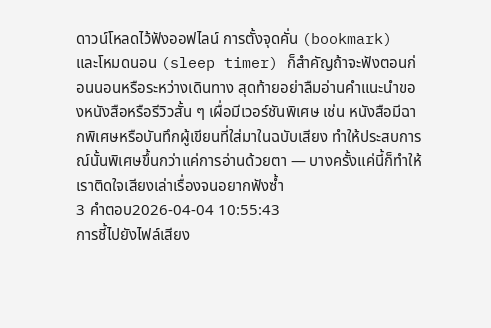ดาวน์โหลดไว้ฟังออฟไลน์ การตั้งจุดคั่น (bookmark) และโหมดนอน (sleep timer) ก็สำคัญถ้าจะฟังตอนก่อนนอนหรือระหว่างเดินทาง สุดท้ายอย่าลืมอ่านคำแนะนำของหนังสือหรือรีวิวสั้น ๆ เผื่อมีเวอร์ชันพิเศษ เช่น หนังสือมีฉากพิเศษหรือบันทึกผู้เขียนที่ใส่มาในฉบับเสียง ทำให้ประสบการณ์นั้นพิเศษขึ้นกว่าแค่การอ่านด้วยตา — บางครั้งแค่นี้ก็ทำให้เราติดใจเสียงเล่าเรื่องจนอยากฟังซ้ำ
3 คำตอบ2026-04-04 10:55:43
การชี้ไปยังไฟล์เสียง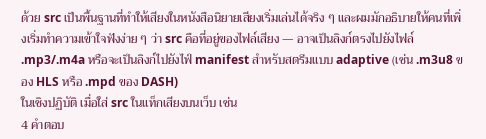ด้วย src เป็นพื้นฐานที่ทำให้เสียงในหนังสือนิยายเสียงเริ่มเล่นได้จริง ๆ และผมมักอธิบายให้คนที่เพิ่งเริ่มทำความเข้าใจฟังง่าย ๆ ว่า src คือที่อยู่ของไฟล์เสียง — อาจเป็นลิงก์ตรงไปยังไฟล์ .mp3/.m4a หรือจะเป็นลิงก์ไปยังไฟ์ manifest สำหรับสตรีมแบบ adaptive (เช่น .m3u8 ของ HLS หรือ .mpd ของ DASH)
ในเชิงปฏิบัติ เมื่อใส่ src ในแท็กเสียงบนเว็บ เช่น
4 คำตอบ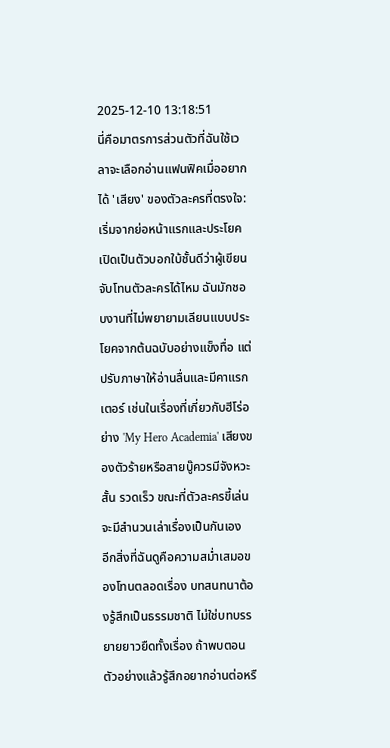2025-12-10 13:18:51
นี่คือมาตรการส่วนตัวที่ฉันใช้เวลาจะเลือกอ่านแฟนฟิคเมื่ออยากได้ 'เสียง' ของตัวละครที่ตรงใจ: เริ่มจากย่อหน้าแรกและประโยคเปิดเป็นตัวบอกใบ้ชั้นดีว่าผู้เขียนจับโทนตัวละครได้ไหม ฉันมักชอบงานที่ไม่พยายามเลียนแบบประโยคจากต้นฉบับอย่างแข็งทื่อ แต่ปรับภาษาให้อ่านลื่นและมีคาแรกเตอร์ เช่นในเรื่องที่เกี่ยวกับฮีโร่อย่าง 'My Hero Academia' เสียงของตัวร้ายหรือสายบู๊ควรมีจังหวะสั้น รวดเร็ว ขณะที่ตัวละครขี้เล่นจะมีสำนวนเล่าเรื่องเป็นกันเอง
อีกสิ่งที่ฉันดูคือความสม่ำเสมอของโทนตลอดเรื่อง บทสนทนาต้องรู้สึกเป็นธรรมชาติ ไม่ใช่บทบรรยายยาวยืดทั้งเรื่อง ถ้าพบตอนตัวอย่างแล้วรู้สึกอยากอ่านต่อหรื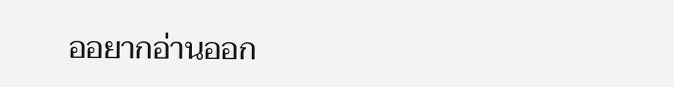ออยากอ่านออก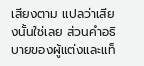เสียงตาม แปลว่าเสียงนั้นใช่เลย ส่วนคำอธิบายของผู้แต่งและแท็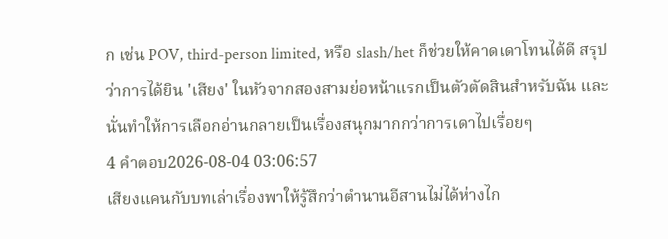ก เช่น POV, third-person limited, หรือ slash/het ก็ช่วยให้คาดเดาโทนได้ดี สรุปว่าการได้ยิน 'เสียง' ในหัวจากสองสามย่อหน้าแรกเป็นตัวตัดสินสำหรับฉัน และนั่นทำให้การเลือกอ่านกลายเป็นเรื่องสนุกมากกว่าการเดาไปเรื่อยๆ
4 คำตอบ2026-08-04 03:06:57
เสียงแคนกับบทเล่าเรื่องพาให้รู้สึกว่าตำนานอีสานไม่ได้ห่างไก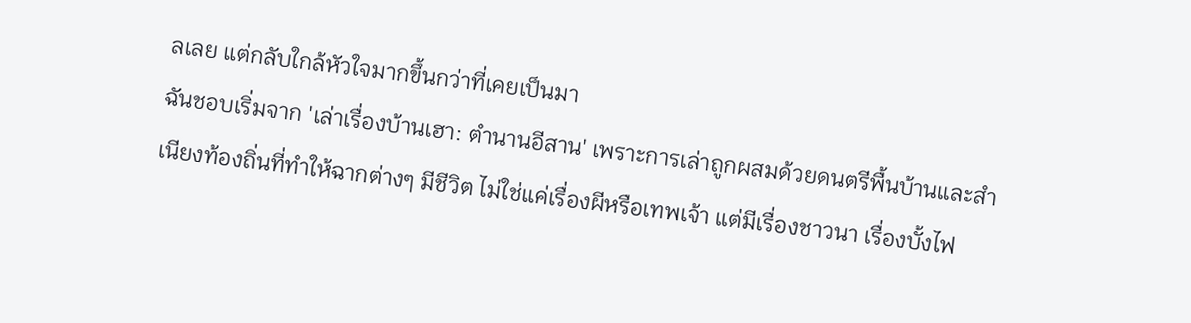ลเลย แต่กลับใกล้หัวใจมากขึ้นกว่าที่เคยเป็นมา
ฉันชอบเริ่มจาก 'เล่าเรื่องบ้านเฮา: ตำนานอีสาน' เพราะการเล่าถูกผสมด้วยดนตรีพื้นบ้านและสำเนียงท้องถิ่นที่ทำให้ฉากต่างๆ มีชีวิต ไม่ใช่แค่เรื่องผีหรือเทพเจ้า แต่มีเรื่องชาวนา เรื่องบั้งไฟ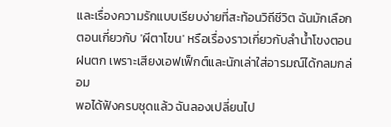และเรื่องความรักแบบเรียบง่ายที่สะท้อนวิถีชีวิต ฉันมักเลือกตอนเกี่ยวกับ 'ผีตาโขน' หรือเรื่องราวเกี่ยวกับลำน้ำโขงตอนฝนตก เพราะเสียงเอฟเฟ็กต์และนักเล่าใส่อารมณ์ได้กลมกล่อม
พอได้ฟังครบชุดแล้ว ฉันลองเปลี่ยนไป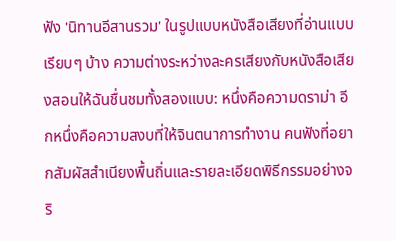ฟัง 'นิทานอีสานรวม' ในรูปแบบหนังสือเสียงที่อ่านแบบเรียบๆ บ้าง ความต่างระหว่างละครเสียงกับหนังสือเสียงสอนให้ฉันชื่นชมทั้งสองแบบ: หนึ่งคือความดราม่า อีกหนึ่งคือความสงบที่ให้จินตนาการทำงาน คนฟังที่อยากสัมผัสสำเนียงพื้นถิ่นและรายละเอียดพิธีกรรมอย่างจริ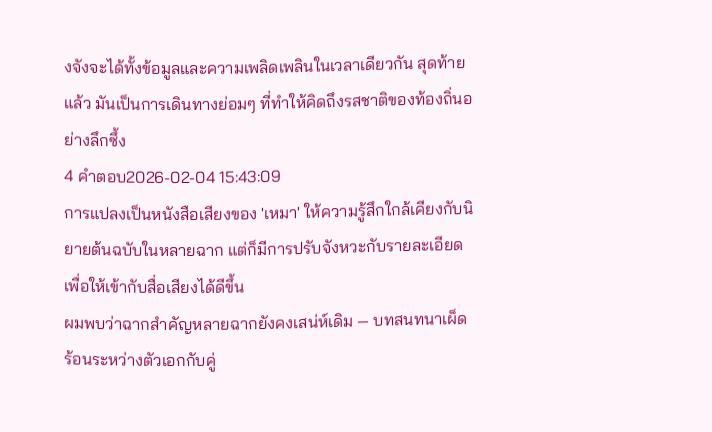งจังจะได้ทั้งข้อมูลและความเพลิดเพลินในเวลาเดียวกัน สุดท้ายแล้ว มันเป็นการเดินทางย่อมๆ ที่ทำให้คิดถึงรสชาติของท้องถิ่นอย่างลึกซึ้ง
4 คำตอบ2026-02-04 15:43:09
การแปลงเป็นหนังสือเสียงของ 'เหมา' ให้ความรู้สึกใกล้เคียงกับนิยายต้นฉบับในหลายฉาก แต่ก็มีการปรับจังหวะกับรายละเอียดเพื่อให้เข้ากับสื่อเสียงได้ดีขึ้น
ผมพบว่าฉากสำคัญหลายฉากยังคงเสน่ห์เดิม — บทสนทนาเผ็ดร้อนระหว่างตัวเอกกับคู่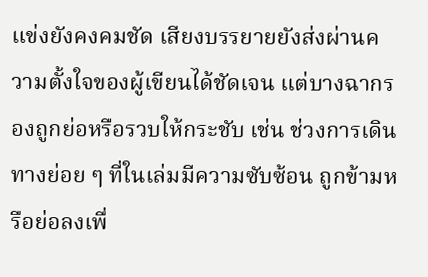แข่งยังคงคมชัด เสียงบรรยายยังส่งผ่านความตั้งใจของผู้เขียนได้ชัดเจน แต่บางฉากรองถูกย่อหรือรวบให้กระชับ เช่น ช่วงการเดินทางย่อย ๆ ที่ในเล่มมีความซับซ้อน ถูกข้ามหรือย่อลงเพื่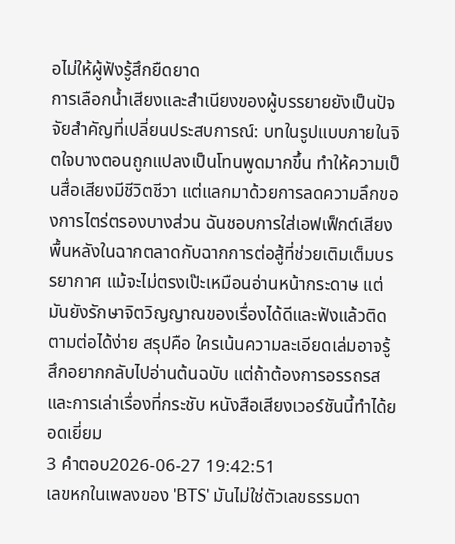อไม่ให้ผู้ฟังรู้สึกยืดยาด
การเลือกน้ำเสียงและสำเนียงของผู้บรรยายยังเป็นปัจจัยสำคัญที่เปลี่ยนประสบการณ์: บทในรูปแบบภายในจิตใจบางตอนถูกแปลงเป็นโทนพูดมากขึ้น ทำให้ความเป็นสื่อเสียงมีชีวิตชีวา แต่แลกมาด้วยการลดความลึกของการไตร่ตรองบางส่วน ฉันชอบการใส่เอฟเฟ็กต์เสียงพื้นหลังในฉากตลาดกับฉากการต่อสู้ที่ช่วยเติมเต็มบรรยากาศ แม้จะไม่ตรงเป๊ะเหมือนอ่านหน้ากระดาษ แต่มันยังรักษาจิตวิญญาณของเรื่องได้ดีและฟังแล้วติดตามต่อได้ง่าย สรุปคือ ใครเน้นความละเอียดเล่มอาจรู้สึกอยากกลับไปอ่านต้นฉบับ แต่ถ้าต้องการอรรถรสและการเล่าเรื่องที่กระชับ หนังสือเสียงเวอร์ชันนี้ทำได้ยอดเยี่ยม
3 คำตอบ2026-06-27 19:42:51
เลขหกในเพลงของ 'BTS' มันไม่ใช่ตัวเลขธรรมดา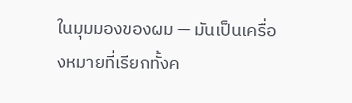ในมุมมองของผม — มันเป็นเครื่องหมายที่เรียกทั้งค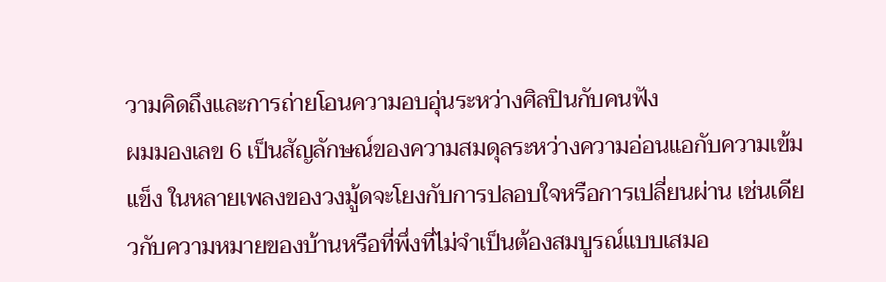วามคิดถึงและการถ่ายโอนความอบอุ่นระหว่างศิลปินกับคนฟัง
ผมมองเลข 6 เป็นสัญลักษณ์ของความสมดุลระหว่างความอ่อนแอกับความเข้มแข็ง ในหลายเพลงของวงมู้ดจะโยงกับการปลอบใจหรือการเปลี่ยนผ่าน เช่นเดียวกับความหมายของบ้านหรือที่พึ่งที่ไม่จำเป็นต้องสมบูรณ์แบบเสมอ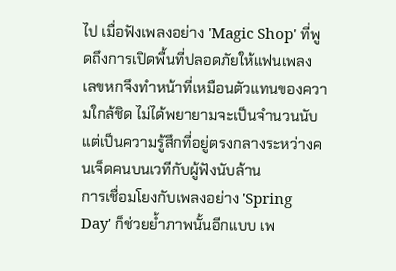ไป เมื่อฟังเพลงอย่าง 'Magic Shop' ที่พูดถึงการเปิดพื้นที่ปลอดภัยให้แฟนเพลง เลขหกจึงทำหน้าที่เหมือนตัวแทนของความใกล้ชิด ไม่ได้พยายามจะเป็นจำนวนนับ แต่เป็นความรู้สึกที่อยู่ตรงกลางระหว่างคนเจ็ดคนบนเวทีกับผู้ฟังนับล้าน
การเชื่อมโยงกับเพลงอย่าง 'Spring Day' ก็ช่วยย้ำภาพนั้นอีกแบบ เพ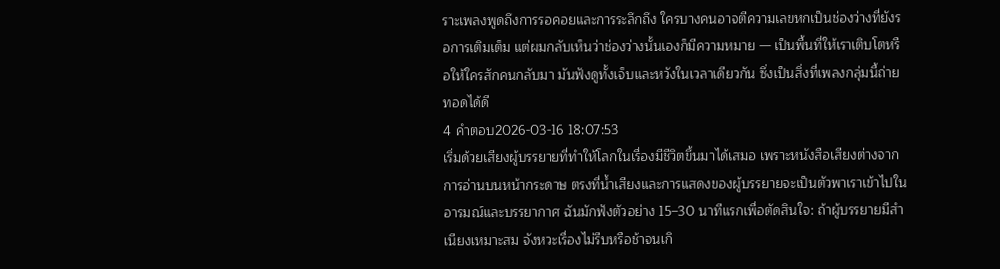ราะเพลงพูดถึงการรอคอยและการระลึกถึง ใครบางคนอาจตีความเลขหกเป็นช่องว่างที่ยังรอการเติมเต็ม แต่ผมกลับเห็นว่าช่องว่างนั้นเองก็มีความหมาย — เป็นพื้นที่ให้เราเติบโตหรือให้ใครสักคนกลับมา มันฟังดูทั้งเจ็บและหวังในเวลาเดียวกัน ซึ่งเป็นสิ่งที่เพลงกลุ่มนี้ถ่ายทอดได้ดี
4 คำตอบ2026-03-16 18:07:53
เริ่มด้วยเสียงผู้บรรยายที่ทำให้โลกในเรื่องมีชีวิตขึ้นมาได้เสมอ เพราะหนังสือเสียงต่างจากการอ่านบนหน้ากระดาษ ตรงที่น้ำเสียงและการแสดงของผู้บรรยายจะเป็นตัวพาเราเข้าไปในอารมณ์และบรรยากาศ ฉันมักฟังตัวอย่าง 15–30 นาทีแรกเพื่อตัดสินใจ: ถ้าผู้บรรยายมีสำเนียงเหมาะสม จังหวะเรื่องไม่รีบหรือช้าจนเกิ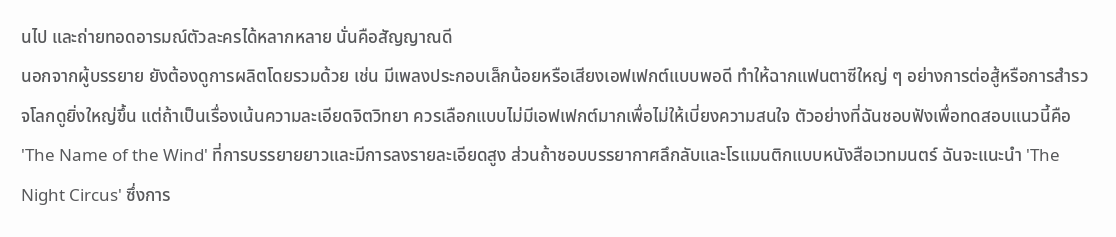นไป และถ่ายทอดอารมณ์ตัวละครได้หลากหลาย นั่นคือสัญญาณดี
นอกจากผู้บรรยาย ยังต้องดูการผลิตโดยรวมด้วย เช่น มีเพลงประกอบเล็กน้อยหรือเสียงเอฟเฟกต์แบบพอดี ทำให้ฉากแฟนตาซีใหญ่ ๆ อย่างการต่อสู้หรือการสำรวจโลกดูยิ่งใหญ่ขึ้น แต่ถ้าเป็นเรื่องเน้นความละเอียดจิตวิทยา ควรเลือกแบบไม่มีเอฟเฟกต์มากเพื่อไม่ให้เบี่ยงความสนใจ ตัวอย่างที่ฉันชอบฟังเพื่อทดสอบแนวนี้คือ 'The Name of the Wind' ที่การบรรยายยาวและมีการลงรายละเอียดสูง ส่วนถ้าชอบบรรยากาศลึกลับและโรแมนติกแบบหนังสือเวทมนตร์ ฉันจะแนะนำ 'The Night Circus' ซึ่งการ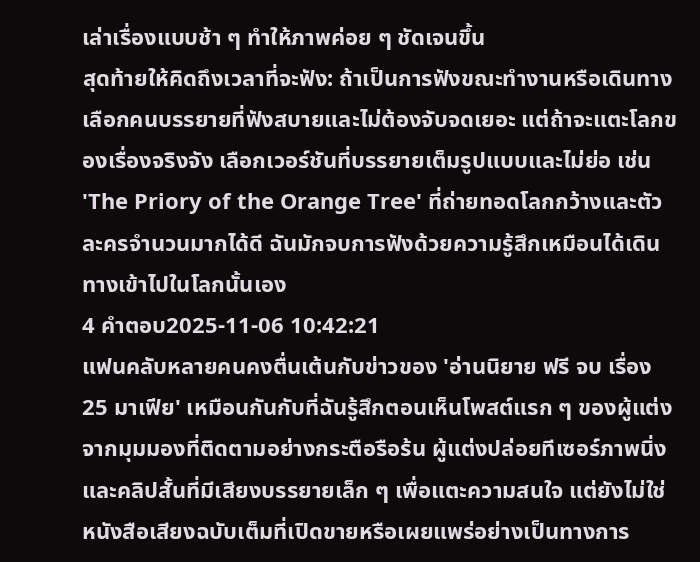เล่าเรื่องแบบช้า ๆ ทำให้ภาพค่อย ๆ ชัดเจนขึ้น
สุดท้ายให้คิดถึงเวลาที่จะฟัง: ถ้าเป็นการฟังขณะทำงานหรือเดินทาง เลือกคนบรรยายที่ฟังสบายและไม่ต้องจับจดเยอะ แต่ถ้าจะแตะโลกของเรื่องจริงจัง เลือกเวอร์ชันที่บรรยายเต็มรูปแบบและไม่ย่อ เช่น 'The Priory of the Orange Tree' ที่ถ่ายทอดโลกกว้างและตัวละครจำนวนมากได้ดี ฉันมักจบการฟังด้วยความรู้สึกเหมือนได้เดินทางเข้าไปในโลกนั้นเอง
4 คำตอบ2025-11-06 10:42:21
แฟนคลับหลายคนคงตื่นเต้นกับข่าวของ 'อ่านนิยาย ฟรี จบ เรื่อง25 มาเฟีย' เหมือนกันกับที่ฉันรู้สึกตอนเห็นโพสต์แรก ๆ ของผู้แต่ง
จากมุมมองที่ติดตามอย่างกระตือรือร้น ผู้แต่งปล่อยทีเซอร์ภาพนิ่งและคลิปสั้นที่มีเสียงบรรยายเล็ก ๆ เพื่อแตะความสนใจ แต่ยังไม่ใช่หนังสือเสียงฉบับเต็มที่เปิดขายหรือเผยแพร่อย่างเป็นทางการ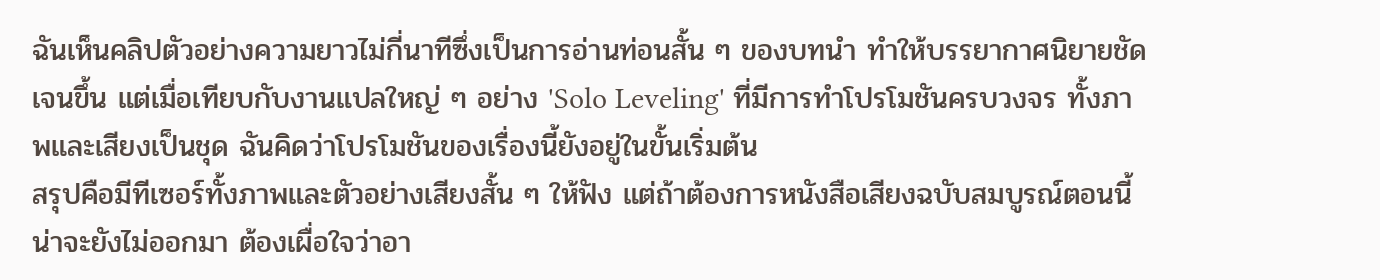ฉันเห็นคลิปตัวอย่างความยาวไม่กี่นาทีซึ่งเป็นการอ่านท่อนสั้น ๆ ของบทนำ ทำให้บรรยากาศนิยายชัดเจนขึ้น แต่เมื่อเทียบกับงานแปลใหญ่ ๆ อย่าง 'Solo Leveling' ที่มีการทำโปรโมชันครบวงจร ทั้งภาพและเสียงเป็นชุด ฉันคิดว่าโปรโมชันของเรื่องนี้ยังอยู่ในขั้นเริ่มต้น
สรุปคือมีทีเซอร์ทั้งภาพและตัวอย่างเสียงสั้น ๆ ให้ฟัง แต่ถ้าต้องการหนังสือเสียงฉบับสมบูรณ์ตอนนี้น่าจะยังไม่ออกมา ต้องเผื่อใจว่าอา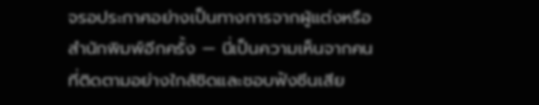จรอประกาศอย่างเป็นทางการจากผู้แต่งหรือสำนักพิมพ์อีกครั้ง — นี่เป็นความเห็นจากคนที่ติดตามอย่างใกล้ชิดและชอบฟังซีนเสีย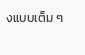งแบบเต็ม ๆ